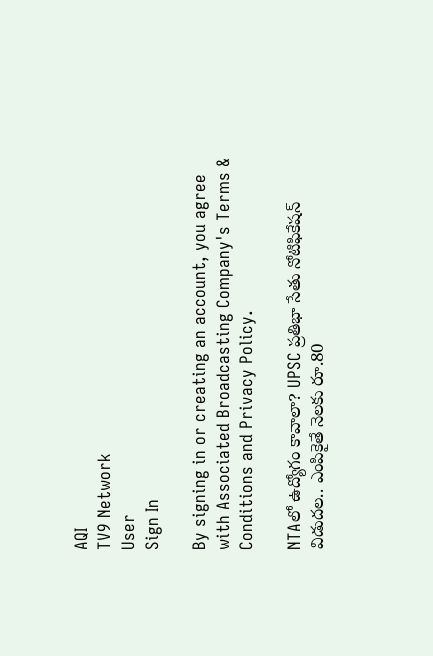AQI
TV9 Network
User
Sign In

By signing in or creating an account, you agree with Associated Broadcasting Company's Terms & Conditions and Privacy Policy.

NTAలో ఉద్యోగం కావాలా? UPSC ప్రతిభా సేతు నోటిఫికేషన్‌ విడుదల.. ఎంపికైతే నెలకు రూ.80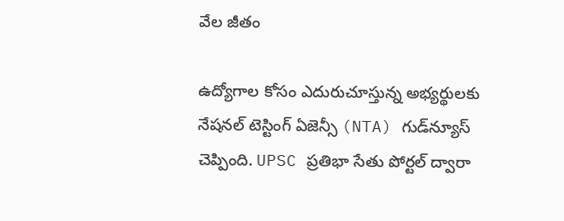వేల జీతం

ఉద్యోగాల కోసం ఎదురుచూస్తున్న అభ్యర్థులకు నేషనల్ టెస్టింగ్ ఏజెన్సీ (NTA) గుడ్‌న్యూస్ చెప్పింది. UPSC ప్రతిభా సేతు పోర్టల్ ద్వారా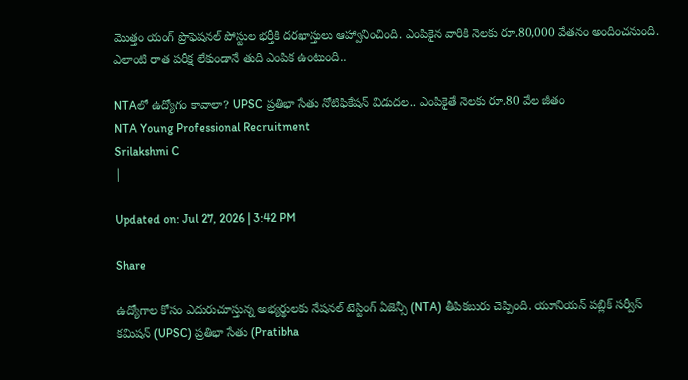మొత్తం యంగ్ ప్రొఫెషనల్ పోస్టుల భర్తీకి దరఖాస్తులు ఆహ్వానించింది. ఎంపికైన వారికి నెలకు రూ.80,000 వేతనం అందించనుంది. ఎలాంటి రాత పరీక్ష లేకుండానే తుది ఎంపిక ఉంటుంది..

NTAలో ఉద్యోగం కావాలా? UPSC ప్రతిభా సేతు నోటిఫికేషన్‌ విడుదల.. ఎంపికైతే నెలకు రూ.80 వేల జీతం
NTA Young Professional Recruitment
Srilakshmi C
|

Updated on: Jul 27, 2026 | 3:42 PM

Share

ఉద్యోగాల కోసం ఎదురుచూస్తున్న అభ్యర్థులకు నేషనల్ టెస్టింగ్ ఏజెన్సీ (NTA) తీపికబురు చెప్పింది. యూనియన్ పబ్లిక్ సర్వీస్ కమిషన్ (UPSC) ప్రతిభా సేతు (Pratibha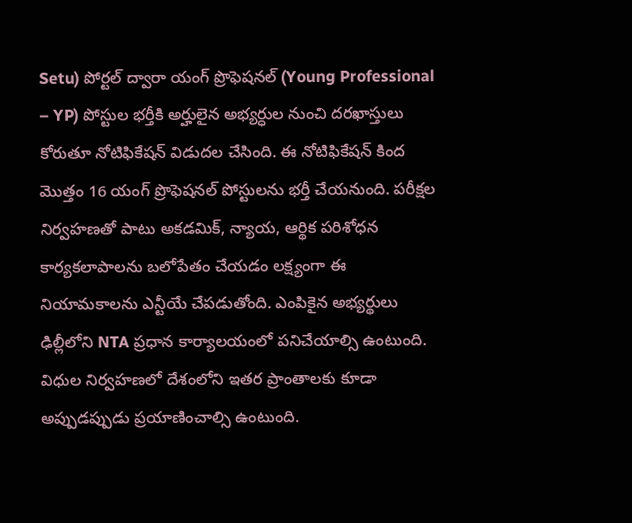Setu) పోర్టల్ ద్వారా యంగ్ ప్రొఫెషనల్ (Young Professional – YP) పోస్టుల భర్తీకి అర్హులైన అభ్యర్ధుల నుంచి దరఖాస్తులు కోరుతూ నోటిఫికేషన్‌ విడుదల చేసింది. ఈ నోటిఫికేషన్‌ కింద మొత్తం 16 యంగ్ ప్రొఫెషనల్ పోస్టులను భర్తీ చేయనుంది. పరీక్షల నిర్వహణతో పాటు అకడమిక్, న్యాయ, ఆర్థిక పరిశోధన కార్యకలాపాలను బలోపేతం చేయడం లక్ష్యంగా ఈ నియామకాలను ఎన్టీయే చేపడుతోంది. ఎంపికైన అభ్యర్థులు ఢిల్లీలోని NTA ప్రధాన కార్యాలయంలో పనిచేయాల్సి ఉంటుంది. విధుల నిర్వహణలో దేశంలోని ఇతర ప్రాంతాలకు కూడా అప్పుడప్పుడు ప్రయాణించాల్సి ఉంటుంది.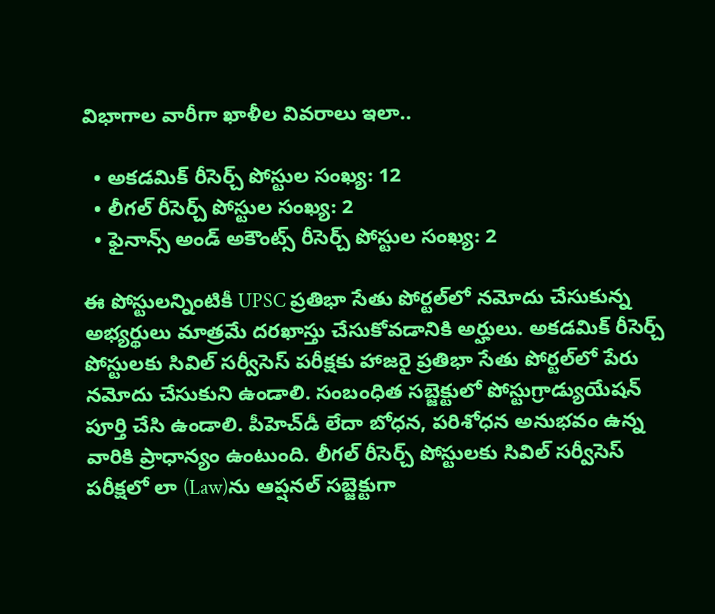విభాగాల వారీగా ఖాళీల వివరాలు ఇలా..

  • అకడమిక్ రీసెర్చ్ పోస్టుల సంఖ్య: 12
  • లీగల్ రీసెర్చ్ పోస్టుల సంఖ్య: 2
  • ఫైనాన్స్ అండ్ అకౌంట్స్ రీసెర్చ్ పోస్టుల సంఖ్య: 2

ఈ పోస్టులన్నింటికీ UPSC ప్రతిభా సేతు పోర్టల్‌లో నమోదు చేసుకున్న అభ్యర్థులు మాత్రమే దరఖాస్తు చేసుకోవడానికి అర్హులు. అకడమిక్ రీసెర్చ్ పోస్టులకు సివిల్ సర్వీసెస్ పరీక్షకు హాజరై ప్రతిభా సేతు పోర్టల్‌లో పేరు నమోదు చేసుకుని ఉండాలి. సంబంధిత సబ్జెక్టులో పోస్టుగ్రాడ్యుయేషన్ పూర్తి చేసి ఉండాలి. పీహెచ్‌డీ లేదా బోధన, పరిశోధన అనుభవం ఉన్న వారికి ప్రాధాన్యం ఉంటుంది. లీగల్ రీసెర్చ్ పోస్టులకు సివిల్ సర్వీసెస్ పరీక్షలో లా (Law)ను ఆప్షనల్ సబ్జెక్టుగా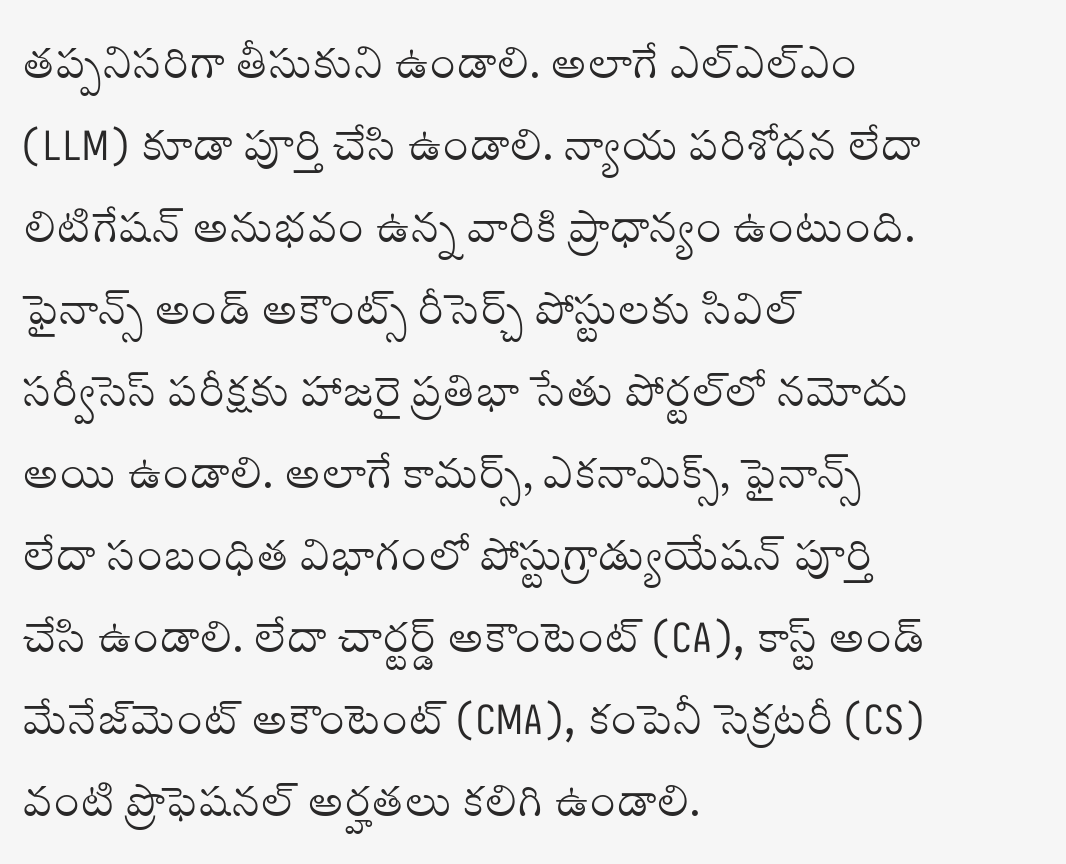తప్పనిసరిగా తీసుకుని ఉండాలి. అలాగే ఎల్‌ఎల్‌ఎం (LLM) కూడా పూర్తి చేసి ఉండాలి. న్యాయ పరిశోధన లేదా లిటిగేషన్ అనుభవం ఉన్న వారికి ప్రాధాన్యం ఉంటుంది. ఫైనాన్స్ అండ్ అకౌంట్స్ రీసెర్చ్ పోస్టులకు సివిల్ సర్వీసెస్ పరీక్షకు హాజరై ప్రతిభా సేతు పోర్టల్‌లో నమోదు అయి ఉండాలి. అలాగే కామర్స్, ఎకనామిక్స్, ఫైనాన్స్ లేదా సంబంధిత విభాగంలో పోస్టుగ్రాడ్యుయేషన్ పూర్తి చేసి ఉండాలి. లేదా చార్టర్డ్ అకౌంటెంట్ (CA), కాస్ట్ అండ్ మేనేజ్‌మెంట్ అకౌంటెంట్ (CMA), కంపెనీ సెక్రటరీ (CS) వంటి ప్రొఫెషనల్ అర్హతలు కలిగి ఉండాలి.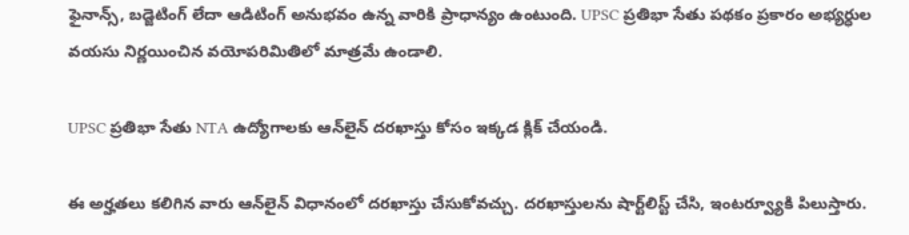ఫైనాన్స్, బడ్జెటింగ్ లేదా ఆడిటింగ్ అనుభవం ఉన్న వారికి ప్రాధాన్యం ఉంటుంది. UPSC ప్రతిభా సేతు పథకం ప్రకారం అభ్యర్ధుల వయసు నిర్ణయించిన వయోపరిమితిలో మాత్రమే ఉండాలి.

UPSC ప్రతిభా సేతు NTA ఉద్యోగాలకు ఆన్‌లైన్‌ దరఖాస్తు కోసం ఇక్కడ క్లిక్‌ చేయండి.

ఈ అర్హతలు కలిగిన వారు ఆన్‌లైన్‌ విధానంలో దరఖాస్తు చేసుకోవచ్చు. దరఖాస్తులను షార్ట్‌లిస్ట్ చేసి, ఇంటర్వ్యూకి పిలుస్తారు.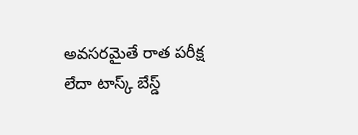అవసరమైతే రాత పరీక్ష లేదా టాస్క్‌ బేస్డ్‌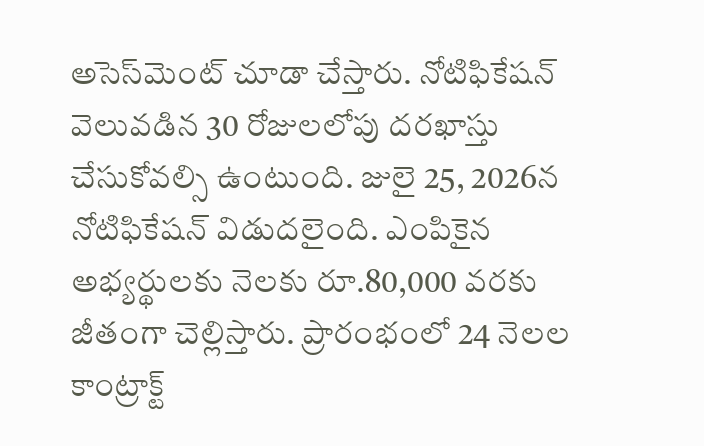అసెస్‌మెంట్‌ చూడా చేస్తారు. నోటిఫికేషన్‌ వెలువడిన 30 రోజులలోపు దరఖాస్తు చేసుకోవల్సి ఉంటుంది. జులై 25, 2026న నోటిఫికేషన్‌ విడుదలైంది. ఎంపికైన అభ్యర్థులకు నెలకు రూ.80,000 వరకు జీతంగా చెల్లిస్తారు. ప్రారంభంలో 24 నెలల కాంట్రాక్ట్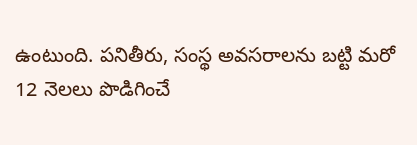ఉంటుంది. పనితీరు, సంస్థ అవసరాలను బట్టి మరో 12 నెలలు పొడిగించే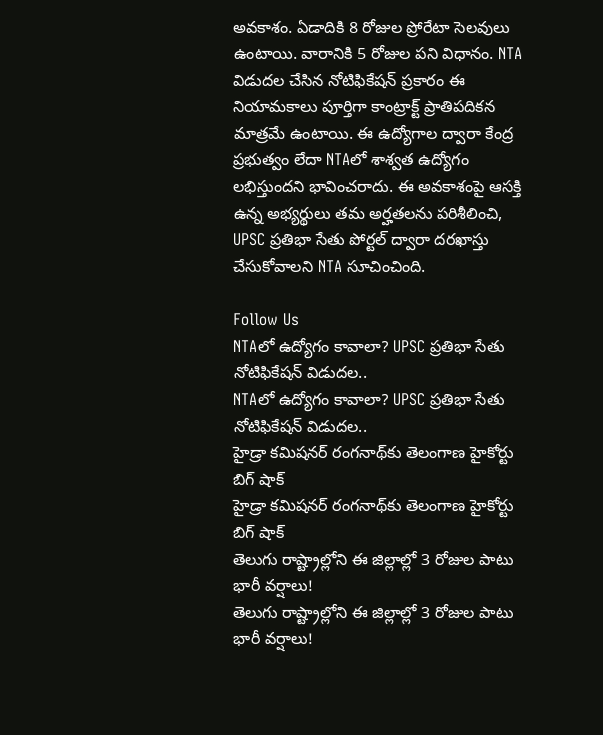అవకాశం. ఏడాదికి 8 రోజుల ప్రోరేటా సెలవులు ఉంటాయి. వారానికి 5 రోజుల పని విధానం. NTA విడుదల చేసిన నోటిఫికేషన్ ప్రకారం ఈ నియామకాలు పూర్తిగా కాంట్రాక్ట్ ప్రాతిపదికన మాత్రమే ఉంటాయి. ఈ ఉద్యోగాల ద్వారా కేంద్ర ప్రభుత్వం లేదా NTAలో శాశ్వత ఉద్యోగం లభిస్తుందని భావించరాదు. ఈ అవకాశంపై ఆసక్తి ఉన్న అభ్యర్థులు తమ అర్హతలను పరిశీలించి, UPSC ప్రతిభా సేతు పోర్టల్ ద్వారా దరఖాస్తు చేసుకోవాలని NTA సూచించింది.

Follow Us
NTAలో ఉద్యోగం కావాలా? UPSC ప్రతిభా సేతు నోటిఫికేషన్‌ విడుదల..
NTAలో ఉద్యోగం కావాలా? UPSC ప్రతిభా సేతు నోటిఫికేషన్‌ విడుదల..
హైడ్రా కమిషనర్ రంగనాథ్‌కు తెలంగాణ హైకోర్టు బిగ్‌ షాక్
హైడ్రా కమిషనర్ రంగనాథ్‌కు తెలంగాణ హైకోర్టు బిగ్‌ షాక్
తెలుగు రాష్ట్రాల్లోని ఈ జిల్లాల్లో 3 రోజుల పాటు భారీ వర్షాలు!
తెలుగు రాష్ట్రాల్లోని ఈ జిల్లాల్లో 3 రోజుల పాటు భారీ వర్షాలు!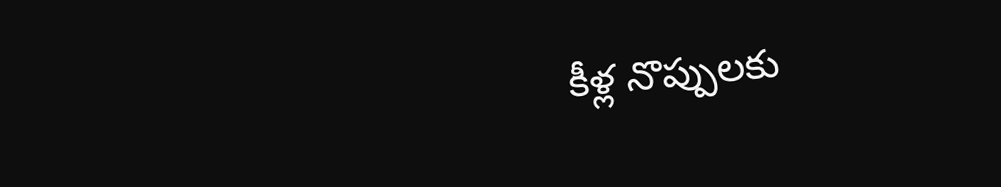కీళ్ల నొప్పులకు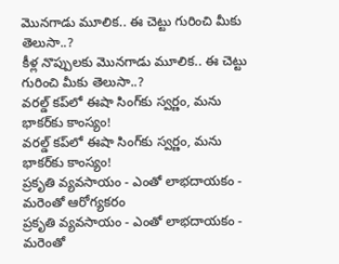మొనగాడు మూలిక.. ఈ చెట్టు గురించి మీకు తెలుసా..?
కీళ్ల నొప్పులకు మొనగాడు మూలిక.. ఈ చెట్టు గురించి మీకు తెలుసా..?
వరల్డ్ కప్‌లో ఈషా సింగ్‌కు స్వర్ణం, మను భాకర్‌కు కాంస్యం!
వరల్డ్ కప్‌లో ఈషా సింగ్‌కు స్వర్ణం, మను భాకర్‌కు కాంస్యం!
ప్రకృతి వ్యవసాయం - ఎంతో లాభదాయకం - మరెంతో ఆరోగ్యకరం
ప్రకృతి వ్యవసాయం - ఎంతో లాభదాయకం - మరెంతో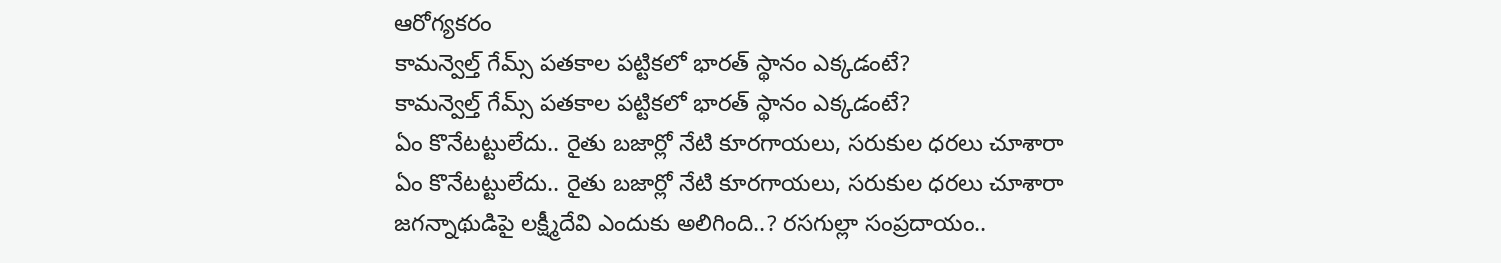ఆరోగ్యకరం
కామన్వెల్త్ గేమ్స్ పతకాల పట్టికలో భారత్ స్థానం ఎక్కడంటే?
కామన్వెల్త్ గేమ్స్ పతకాల పట్టికలో భారత్ స్థానం ఎక్కడంటే?
ఏం కొనేటట్టులేదు.. రైతు బజార్లో నేటి కూరగాయలు, సరుకుల ధరలు చూశారా
ఏం కొనేటట్టులేదు.. రైతు బజార్లో నేటి కూరగాయలు, సరుకుల ధరలు చూశారా
జగన్నాథుడిపై లక్ష్మీదేవి ఎందుకు అలిగింది..? రసగుల్లా సంప్రదాయం..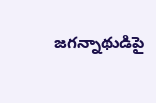జగన్నాథుడిపై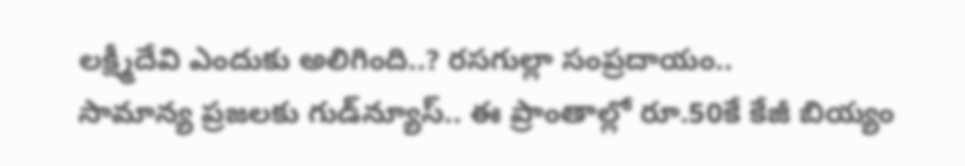లక్ష్మీదేవి ఎందుకు అలిగింది..? రసగుల్లా సంప్రదాయం..
సామాన్య ప్రజలకు గుడ్‌న్యూస్.. ఈ ప్రాంతాల్లో రూ.50కే కేజీ బియ్యం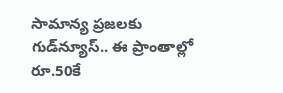సామాన్య ప్రజలకు గుడ్‌న్యూస్.. ఈ ప్రాంతాల్లో రూ.50కే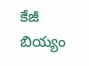కేజీ బియ్యం